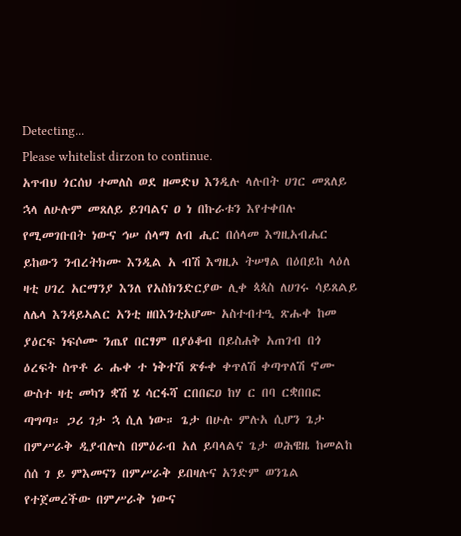Detecting...
Please whitelist dirzon to continue.
አጥብህ ጎርሰህ ተመለስ ወደ ዘመድህ እንዲሉ ላሉበት ሀገር መጸለይ ኋላ ለሁሉም መጸለይ ይገባልና ዐ ነ በኩራቱን እየተቀበሉ የሚመገቡበት ነውና ኅሠ ሰላማ ለብ ሒር በሰላመ እግዚአብሔር ይከውን ንብረትክሙ እንዲል አ ብሽ እግዚኦ ትሠፃል በዕበይከ ላዕለ ዛቲ ሀገረ አርማንያ እንለ የአስክንድርያው ሊቀ ጳጳስ ለሀገሩ ሳይጸልይ ለሌላ እንዳይኣልር አንቲ ዘበእንቲአሆሙ አስተብተዒ ጽሑቀ ከመ ያዕርፍ ነፍሶሙ ንጤየ በርፃም በያዕቆብ በይስሐቅ አጠገብ በጎ ዕረፍት ስጥቶ ራ ሑቀ ተ ነቅተሽ ጽፉቀ ቀጥለሽ ቀጣጥለሽ ኖሙ ውስተ ዛቲ መካን ቋሽ ሄ ሳርፋሻ ርበበፎዐ ከሃ ር በባ ርቋበበፎ ጣግጣ። ጋሪ ገታ ኋ ሲለ ነው። ጌታ በሁሉ ምሉአ ሲሆን ጌታ በምሥራቅ ዲያብሎስ በምዕራብ አለ ይባላልና ጌታ ወሕዌዜ ከመልከ ሰሰ ገ ይ ምእመናን በምሥራቅ ይበዛሉና አንድም ወንጌል የተጀመረችው በምሥራቅ ነውና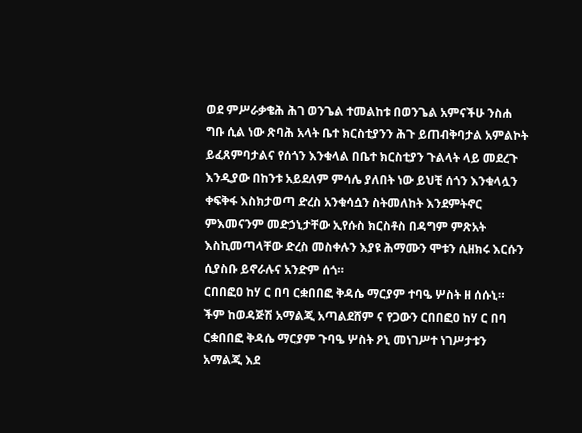ወደ ምሥራቃቄሕ ሕገ ወንጌል ተመልከቱ በወንጌል አምናችሁ ንስሐ ግቡ ሲል ነው ጽባሕ አላት ቤተ ክርስቲያንን ሕጉ ይጠብቅባታል አምልኮት ይፈጸምባታልና የሰጎን እንቁላል በቤተ ክርስቲያን ጉልላት ላይ መደረጉ እንዲያው በከንቱ አይደለም ምሳሌ ያለበት ነው ይህቺ ሰጎን እንቁላሏን ቀፍቅፋ እስክታወጣ ድረስ አንቁሳሷን ስትመለከት እንደምትኖር ምእመናንም መድኃኒታቸው ኢየሱስ ክርስቶስ በዳግም ምጽአት እስኪመጣላቸው ድረስ መስቀሉን እያዩ ሕማሙን ሞቱን ሲዘክሩ እርሱን ሲያስቡ ይኖራሉና አንድም ሰጎ።
ርበበፎዐ ከሃ ር በባ ርቋበበፎ ቅዳሴ ማርያም ተባዔ ሦስት ዘ ሰሱኒ። ችም ከወዳጅሽ አማልጂ አጣልደሸም ና የጋውን ርበበፎዐ ከሃ ር በባ ርቋበበፎ ቅዳሴ ማርያም ጉባዔ ሦስት ዖኒ መነገሥተ ነገሥታቱን አማልጂ እደ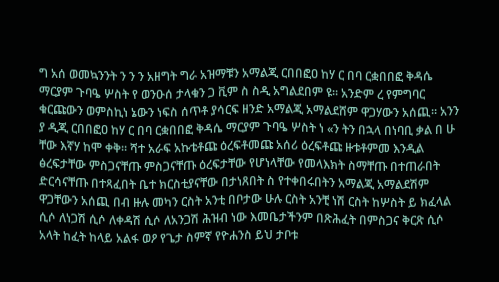ግ አሰ ወመኳንንት ን ን ን አዘግት ግራ አዝማቹን አማልጂ ርበበፎዐ ከሃ ር በባ ርቋበበፎ ቅዳሴ ማርያም ጉባዔ ሦስት የ ወንዑሰ ታላቁን ጋ ቪም ስ ስዲ አግልደበም ዩ። አንድም ረ የምግባር ቁርጩውን ወምስኪነ ኔውን ነፍስ ሰጥቶ ያሳርፍ ዘንድ አማልጂ አማልደሸም ዋጋሃውን አሰጪ። አንን ያ ዲጂ ርበበፎዐ ከሃ ር በባ ርቋበበፎ ቅዳሴ ማርያም ጉባዔ ሦስት ነ «ን ትን በኋላ በነባቢ ቃል በ ሁ ቸው እኛሃ ከሞ ቀቅ። ሻተ አራፍ አኩቴቶጩ ዕረፍቶመጩ አሰሪ ዕረፍቶጩ ዙቱቶምመ እንዲል ፅረፍታቸው ምስጋናቸጡ ምስጋናቸጡ ዕረፍታቸው የሆነላቸው የመላእክት ስማቸጡ በተጠራበት ድርሳናቸጡ በተጻፈበት ቤተ ክርስቲያናቸው በታነጸበት ስ የተቀበሩበትን አማልጂ አማልደሽም ዋጋቸውን አሰጪ በብ ዙሉ መካን ርስት አንቲ በቦታው ሁሉ ርስት አንቺ ነሽ ርስት ከሦስት ይ ክፈላል ሲሶ ለነጋሽ ሲሶ ለቀዳሽ ሲሶ ለአንጋሽ ሕዝብ ነው እመቤታችንም በጽሕፈት በምስጋና ቅርጽ ሲሶ አላት ከፈት ከላይ አልፋ ወዖ የጌታ ስምኛ የዮሐንስ ይህ ታቦቱ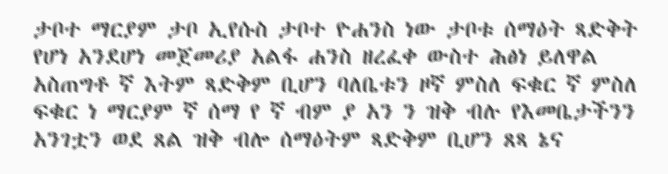ታቦተ ማርያም ታቦ ኢየሱስ ታቦተ ዮሐንስ ነው ታቦቱ ሰማዕት ጻድቅት የሆነ አንደሆነ መጀመሪያ አልፋ ሐንስ ዘረፈቀ ውስተ ሕፅነ ይለዋል አስጠግቶ ኛ እትም ጻድቅም ቢሆን ባለቤቱን ዞኛ ምስለ ፍቁር ኛ ምስለ ፍቁር ነ ማርያም ኛ ሰማ የ ኛ ብም ያ አን ን ዝቅ ብሉ የእመቤታችንን አንገቷን ወደ ጸል ዝቅ ብሎ ሰማዕትም ጻድቅም ቢሆን ጸጻ ኔና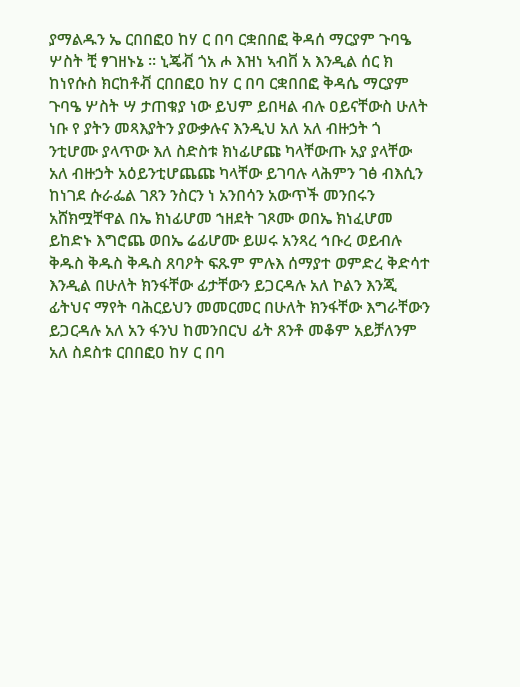ያማልዱን ኤ ርበበፎዐ ከሃ ር በባ ርቋበበፎ ቅዳሰ ማርያም ጉባዔ ሦስት ቺ ፃገዘኑኔ ። ኒጄቭ ጎአ ሖ እዝነ ኣብቨ አ እንዲል ሰር ክ ከነየሱስ ክርከቶቭ ርበበፎዐ ከሃ ር በባ ርቋበበፎ ቅዳሴ ማርያም ጉባዔ ሦስት ሣ ታጠቁያ ነው ይህም ይበዛል ብሉ ዐይናቸውስ ሁለት ነቡ የ ያትን መጻእያትን ያውቃሉና እንዲህ አለ አለ ብዙኃት ጎ ንቲሆሙ ያላጥው እለ ስድስቱ ክነፊሆጩ ካላቸውጡ አያ ያላቸው አለ ብዙኃት አዕይንቲሆጨጩ ካላቸው ይገባሉ ላሕምን ገፅ ብእሲን ከነገደ ሱራፌል ገጸን ንስርን ነ አንበሳን አውጥች መንበሩን አሸክሟቸዋል በኤ ክነፊሆመ ኀዘደት ገጾሙ ወበኤ ክነፈሆመ ይከድኑ እግሮጨ ወበኤ ሬፊሆሙ ይሠሩ አንጻረ ኅቡረ ወይብሉ ቅዱስ ቅዱስ ቅዱስ ጸባዖት ፍጹም ምሉእ ሰማያተ ወምድረ ቅድሳተ እንዲል በሁለት ክንፋቸው ፊታቸውን ይጋርዳሉ አለ ኮልን እንጂ ፊትህና ማየት ባሕርይህን መመርመር በሁለት ክንፋቸው እግራቸውን ይጋርዳሉ አለ አን ፋንህ ከመንበርህ ፊት ጸንቶ መቆም አይቻለንም አለ ስደስቱ ርበበፎዐ ከሃ ር በባ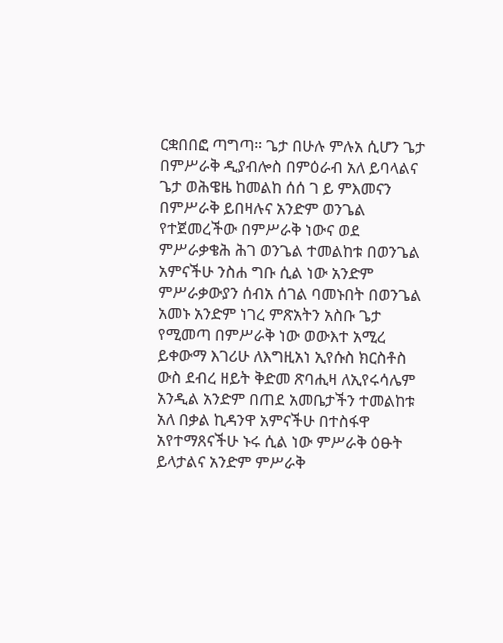ርቋበበፎ ጣግጣ። ጌታ በሁሉ ምሉአ ሲሆን ጌታ በምሥራቅ ዲያብሎስ በምዕራብ አለ ይባላልና ጌታ ወሕዌዜ ከመልከ ሰሰ ገ ይ ምእመናን በምሥራቅ ይበዛሉና አንድም ወንጌል የተጀመረችው በምሥራቅ ነውና ወደ ምሥራቃቄሕ ሕገ ወንጌል ተመልከቱ በወንጌል አምናችሁ ንስሐ ግቡ ሲል ነው አንድም ምሥራቃውያን ሰብአ ሰገል ባመኑበት በወንጌል አመኑ አንድም ነገረ ምጽአትን አስቡ ጌታ የሚመጣ በምሥራቅ ነው ወውእተ አሚረ ይቀውማ እገሪሁ ለእግዚአነ ኢየሱስ ክርስቶስ ውስ ደብረ ዘይት ቅድመ ጽባሒዛ ለኢየሩሳሌም አንዲል አንድም በጠደ አመቤታችን ተመልከቱ አለ በቃል ኪዳንዋ አምናችሁ በተስፋዋ አየተማጸናችሁ ኑሩ ሲል ነው ምሥራቅ ዕፁት ይላታልና አንድም ምሥራቅ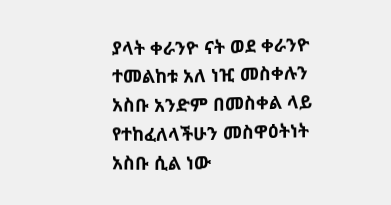ያላት ቀራንዮ ናት ወደ ቀራንዮ ተመልከቱ አለ ነዢ መስቀሉን አስቡ አንድም በመስቀል ላይ የተከፈለላችሁን መስዋዕትነት አስቡ ሲል ነው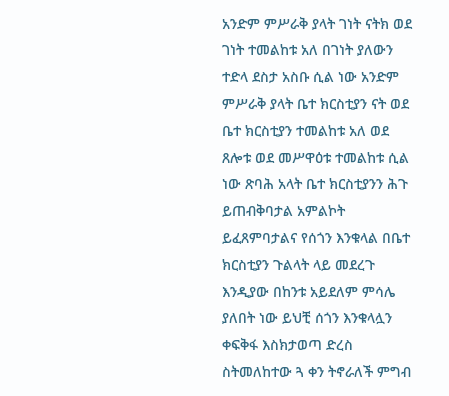አንድም ምሥራቅ ያላት ገነት ናትክ ወደ ገነት ተመልከቱ አለ በገነት ያለውን ተድላ ደስታ አስቡ ሲል ነው አንድም ምሥራቅ ያላት ቤተ ክርስቲያን ናት ወደ ቤተ ክርስቲያን ተመልከቱ አለ ወደ ጸሎቱ ወደ መሥዋዕቱ ተመልከቱ ሲል ነው ጽባሕ አላት ቤተ ክርስቲያንን ሕጉ ይጠብቅባታል አምልኮት ይፈጸምባታልና የሰጎን እንቁላል በቤተ ክርስቲያን ጉልላት ላይ መደረጉ እንዲያው በከንቱ አይደለም ምሳሌ ያለበት ነው ይህቺ ሰጎን እንቁላሏን ቀፍቅፋ እስክታወጣ ድረስ ስትመለከተው ጓ ቀን ትኖራለች ምግብ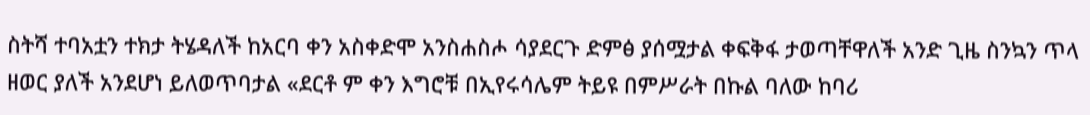ስትሻ ተባአቷን ተክታ ትሄዳለች ከአርባ ቀን አስቀድሞ አንስሐስሖ ሳያደርጉ ድምፅ ያሰሟታል ቀፍቅፋ ታወጣቸዋለች አንድ ጊዜ ስንኳን ጥላ ዘወር ያለች አንደሆነ ይለወጥባታል «ደርቶ ም ቀን እግሮቹ በኢየሩሳሌም ትይዩ በምሥራት በኩል ባለው ከባሪ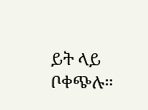ይት ላይ ቦቀጭሉ።